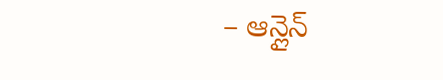– ఆన్లైన్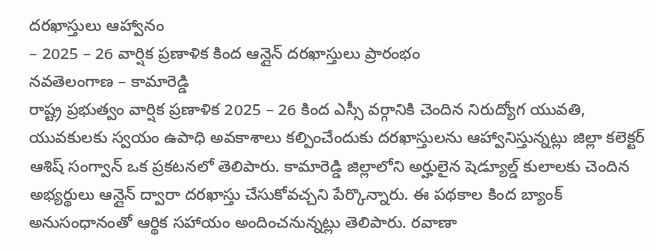దరఖాస్తులు ఆహ్వానం
– 2025 – 26 వార్షిక ప్రణాళిక కింద ఆన్లైన్ దరఖాస్తులు ప్రారంభం
నవతెలంగాణ – కామారెడ్డి
రాష్ట్ర ప్రభుత్వం వార్షిక ప్రణాళిక 2025 – 26 కింద ఎస్సీ వర్గానికి చెందిన నిరుద్యోగ యువతి, యువకులకు స్వయం ఉపాధి అవకాశాలు కల్పించేందుకు దరఖాస్తులను ఆహ్వానిస్తున్నట్లు జిల్లా కలెక్టర్ ఆశిష్ సంగ్వాన్ ఒక ప్రకటనలో తెలిపారు. కామారెడ్డి జిల్లాలోని అర్హులైన షెడ్యూల్డ్ కులాలకు చెందిన అభ్యర్థులు ఆన్లైన్ ద్వారా దరఖాస్తు చేసుకోవచ్చని పేర్కొన్నారు. ఈ పథకాల కింద బ్యాంక్ అనుసంధానంతో ఆర్థిక సహాయం అందించనున్నట్లు తెలిపారు. రవాణా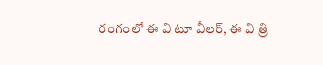రంగంలో ఈ వి టూ వీలర్, ఈ వి త్రి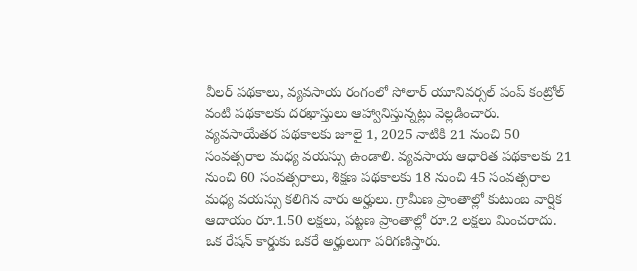వీలర్ పథకాలు, వ్యవసాయ రంగంలో సోలార్ యూనివర్సల్ పంప్ కంట్రోల్ వంటి పథకాలకు దరఖాస్తులు ఆహ్వానిస్తున్నట్లు వెల్లడించారు.
వ్యవసాయేతర పథకాలకు జూలై 1, 2025 నాటికి 21 నుంచి 50 సంవత్సరాల మధ్య వయస్సు ఉండాలి. వ్యవసాయ ఆధారిత పథకాలకు 21 నుంచి 60 సంవత్సరాలు, శిక్షణ పథకాలకు 18 నుంచి 45 సంవత్సరాల మధ్య వయస్సు కలిగిన వారు అర్హులు. గ్రామీణ ప్రాంతాల్లో కుటుంబ వార్షిక ఆదాయం రూ.1.50 లక్షలు, పట్టణ ప్రాంతాల్లో రూ.2 లక్షలు మించరాదు. ఒక రేషన్ కార్డుకు ఒకరే అర్హులుగా పరిగణిస్తారు.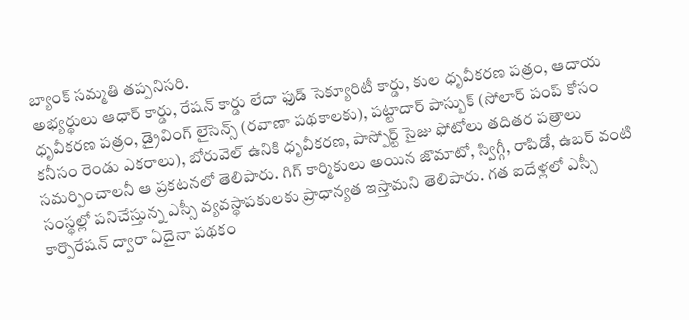బ్యాంక్ సమ్మతి తప్పనిసరి.
అభ్యర్థులు ఆధార్ కార్డు, రేషన్ కార్డు లేదా ఫుడ్ సెక్యూరిటీ కార్డు, కుల ధృవీకరణ పత్రం, ఆదాయ ధృవీకరణ పత్రం, డ్రైవింగ్ లైసెన్స్ (రవాణా పథకాలకు), పట్టాదార్ పాస్బుక్ (సోలార్ పంప్ కోసం కనీసం రెండు ఎకరాలు), బోరువెల్ ఉనికి ధృవీకరణ, పాస్పోర్ట్ సైజు ఫోటోలు తదితర పత్రాలు సమర్పించాలనీ ఆ ప్రకటనలో తెలిపారు. గిగ్ కార్మికులు అయిన జొమాటో, స్విగ్గీ, రాపిడో, ఉబర్ వంటి సంస్థల్లో పనిచేస్తున్న ఎస్సీ వ్యవస్థాపకులకు ప్రాధాన్యత ఇస్తామని తెలిపారు. గత ఐదేళ్లలో ఎస్సీ కార్పొరేషన్ ద్వారా ఏదైనా పథకం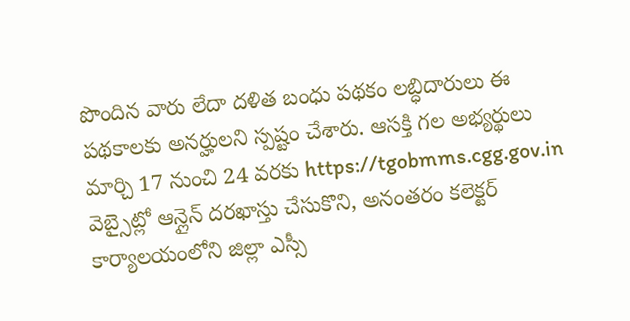పొందిన వారు లేదా దళిత బంధు పథకం లబ్ధిదారులు ఈ పథకాలకు అనర్హులని స్పష్టం చేశారు. ఆసక్తి గల అభ్యర్థులు మార్చి 17 నుంచి 24 వరకు https://tgobmms.cgg.gov.in వెబ్సైట్లో ఆన్లైన్ దరఖాస్తు చేసుకొని, అనంతరం కలెక్టర్ కార్యాలయంలోని జిల్లా ఎస్సీ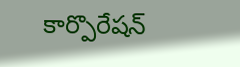కార్పొరేషన్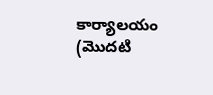కార్యాలయం (మొదటి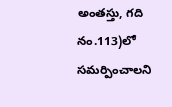అంతస్తు, గది నం.113)లో సమర్పించాలని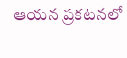ఆయన ప్రకటనలో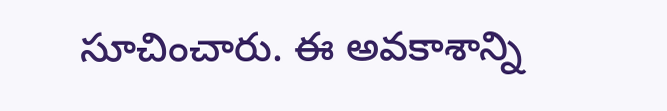సూచించారు. ఈ అవకాశాన్ని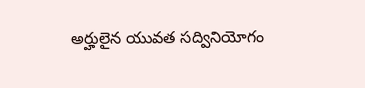అర్హులైన యువత సద్వినియోగం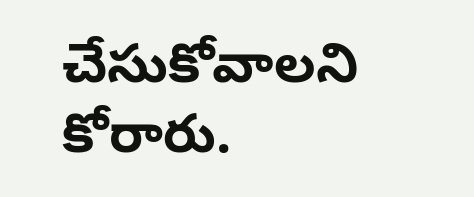చేసుకోవాలని కోరారు.